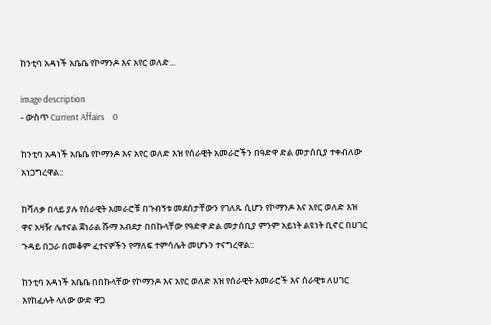ከንቲባ አዳነች አቤቤ የኮማንዶ እና አየር ወለድ...

image description
- ውስጥ Current Affairs    0

ከንቲባ አዳነች አቤቤ የኮማንዶ እና አየር ወለድ እዝ የሰራዊት አመራሮችን በዓድዋ ድል መታሰቢያ ተቀብለው አነጋግረዋል::

ከሻለቃ በላይ ያሉ የሰራዊት አመራሮቹ በጉብኝቱ መደሰታቸውን የገለጹ ሲሆን የኮማንዶ እና አየር ወለድ እዝ ዋና አዛዥ ሌተናል ጀነራል ሹማ አብደታ በበኩላቸው የዓድዋ ድል መታሰቢያ ምንም አይነት ልዩነት ቢኖር በሀገር ጉዳይ በጋራ በመቆም ፈተናዎችን የማለፍ ተምሳሌት መሆኑን ተናግረዋል::

ከንቲባ አዳነች አቤቤ በበኩላቸው የኮማንዶ እና አየር ወለድ እዝ የሰራዊት አመራሮች እና ሰራዊቱ ለሀገር እየከፈሉት ላለው ውድ ዋጋ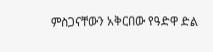ምስጋናቸውን አቅርበው የዓድዋ ድል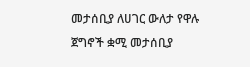መታሰቢያ ለሀገር ውለታ የዋሉ ጀግኖች ቋሚ መታሰቢያ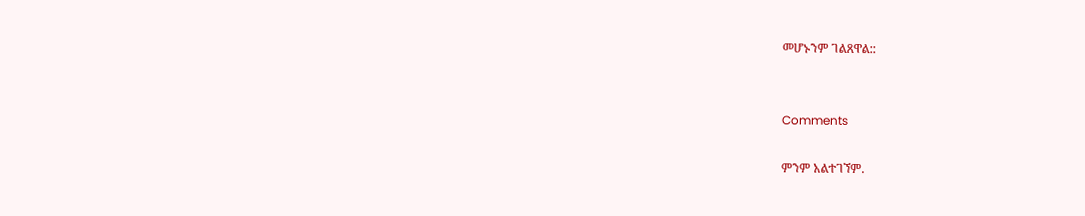መሆኑንም ገልጸዋል::


Comments

ምንም አልተገኘም.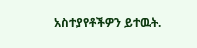አስተያየቶችዎን ይተዉት.